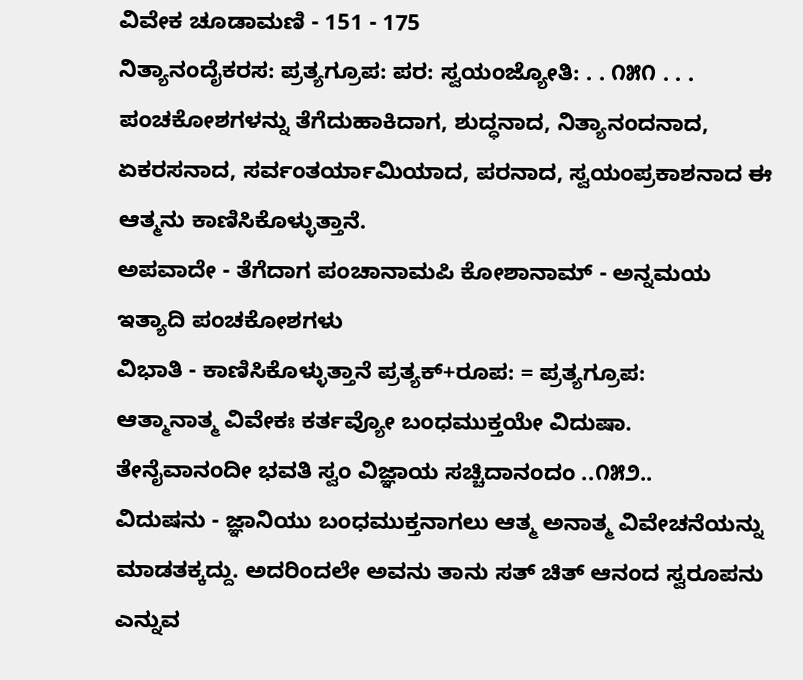ವಿವೇಕ ಚೂಡಾಮಣಿ - 151 - 175
ನಿತ್ಯಾನಂದೈಕರಸ: ಪ್ರತ್ಯಗ್ರೂಪ: ಪರ: ಸ್ವಯಂಜ್ಯೋತಿ: . . ೧೫೧ . . .
ಪಂಚಕೋಶಗಳನ್ನು ತೆಗೆದುಹಾಕಿದಾಗ, ಶುದ್ಧನಾದ, ನಿತ್ಯಾನಂದನಾದ, ಏಕರಸನಾದ, ಸರ್ವಂತರ್ಯಾಮಿಯಾದ, ಪರನಾದ, ಸ್ವಯಂಪ್ರಕಾಶನಾದ ಈ ಆತ್ಮನು ಕಾಣಿಸಿಕೊಳ್ಳುತ್ತಾನೆ.
ಅಪವಾದೇ - ತೆಗೆದಾಗ ಪಂಚಾನಾಮಪಿ ಕೋಶಾನಾಮ್ - ಅನ್ನಮಯ ಇತ್ಯಾದಿ ಪಂಚಕೋಶಗಳು
ವಿಭಾತಿ - ಕಾಣಿಸಿಕೊಳ್ಳುತ್ತಾನೆ ಪ್ರತ್ಯಕ್+ರೂಪ: = ಪ್ರತ್ಯಗ್ರೂಪ:
ಆತ್ಮಾನಾತ್ಮ ವಿವೇಕಃ ಕರ್ತವ್ಯೋ ಬಂಧಮುಕ್ತಯೇ ವಿದುಷಾ.
ತೇನೈವಾನಂದೀ ಭವತಿ ಸ್ವಂ ವಿಜ್ಞಾಯ ಸಚ್ಚಿದಾನಂದಂ ..೧೫೨..
ವಿದುಷನು - ಜ್ಞಾನಿಯು ಬಂಧಮುಕ್ತನಾಗಲು ಆತ್ಮ ಅನಾತ್ಮ ವಿವೇಚನೆಯನ್ನು ಮಾಡತಕ್ಕದ್ದು. ಅದರಿಂದಲೇ ಅವನು ತಾನು ಸತ್ ಚಿತ್ ಆನಂದ ಸ್ವರೂಪನು ಎನ್ನುವ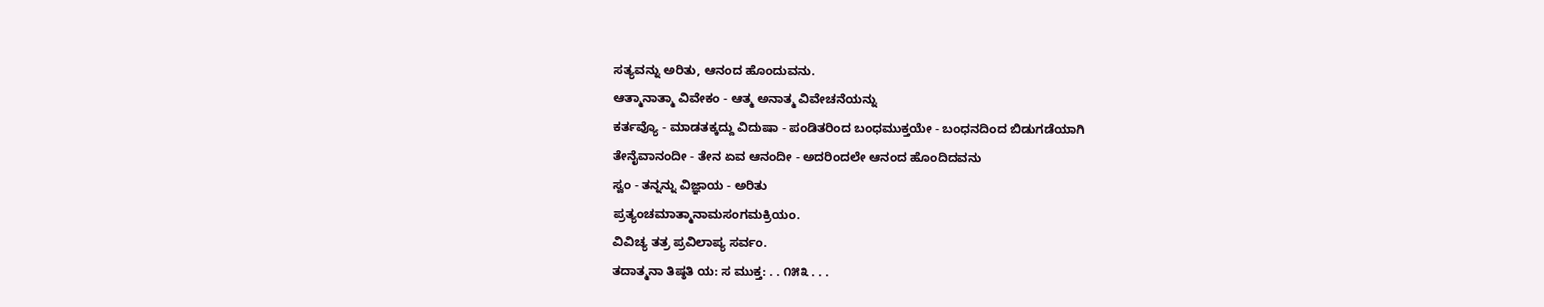ಸತ್ಯವನ್ನು ಅರಿತು, ಆನಂದ ಹೊಂದುವನು.
ಆತ್ಮಾನಾತ್ಮಾ ವಿವೇಕಂ - ಆತ್ಮ ಅನಾತ್ಮ ವಿವೇಚನೆಯನ್ನು
ಕರ್ತವ್ಯೊ - ಮಾಡತಕ್ಕದ್ದು ವಿದುಷಾ - ಪಂಡಿತರಿಂದ ಬಂಧಮುಕ್ತಯೇ - ಬಂಧನದಿಂದ ಬಿಡುಗಡೆಯಾಗಿ
ತೇನೈವಾನಂದೀ - ತೇನ ಏವ ಆನಂದೀ - ಅದರಿಂದಲೇ ಆನಂದ ಹೊಂದಿದವನು
ಸ್ವಂ - ತನ್ನನ್ನು ವಿಜ್ಞಾಯ - ಅರಿತು
ಪ್ರತ್ಯಂಚಮಾತ್ಮಾನಾಮಸಂಗಮಕ್ರಿಯಂ.
ವಿವಿಚ್ಯ ತತ್ರ ಪ್ರವಿಲಾಪ್ಯ ಸರ್ವಂ.
ತದಾತ್ಮನಾ ತಿಷ್ಠತಿ ಯ: ಸ ಮುಕ್ತ: . . ೧೫೩ . . .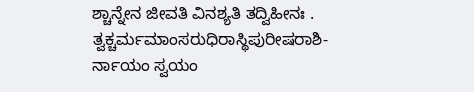ಶ್ಚಾನ್ನೇನ ಜೀವತಿ ವಿನಶ್ಯತಿ ತದ್ವಿಹೀನಃ .
ತ್ವಕ್ಚರ್ಮಮಾಂಸರುಧಿರಾಸ್ಥಿಪುರೀಷರಾಶಿ-
ರ್ನಾಯಂ ಸ್ವಯಂ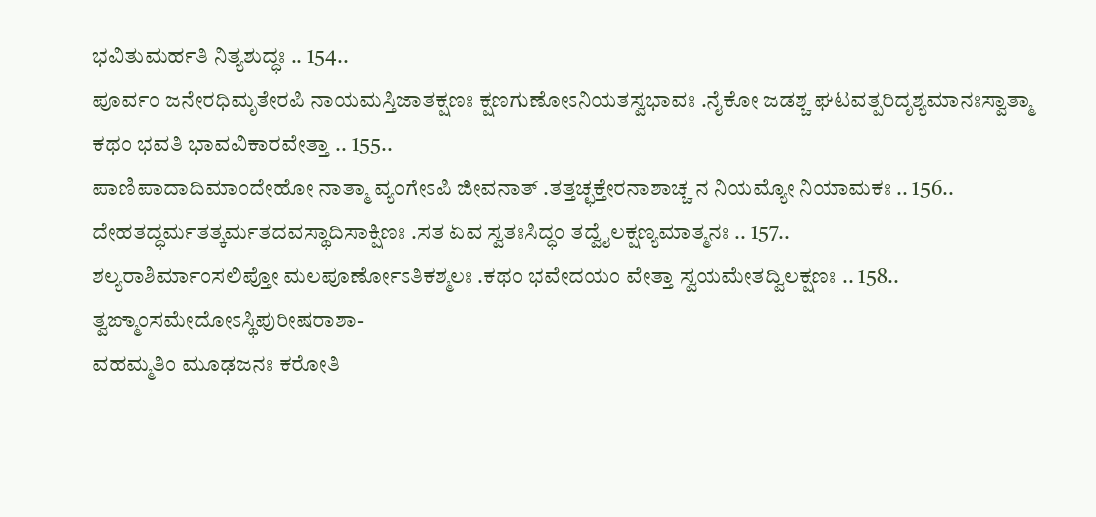ಭವಿತುಮರ್ಹತಿ ನಿತ್ಯಶುದ್ಧಃ .. 154..
ಪೂರ್ವಂ ಜನೇರಧಿಮೃತೇರಪಿ ನಾಯಮಸ್ತಿಜಾತಕ್ಷಣಃ ಕ್ಷಣಗುಣೋಽನಿಯತಸ್ವಭಾವಃ .ನೈಕೋ ಜಡಶ್ಚ ಘಟವತ್ಪರಿದೃಶ್ಯಮಾನಃಸ್ವಾತ್ಮಾ ಕಥಂ ಭವತಿ ಭಾವವಿಕಾರವೇತ್ತಾ .. 155..
ಪಾಣಿಪಾದಾದಿಮಾಂದೇಹೋ ನಾತ್ಮಾ ವ್ಯಂಗೇಽಪಿ ಜೀವನಾತ್ .ತತ್ತಚ್ಛಕ್ತೇರನಾಶಾಚ್ಚ ನ ನಿಯಮ್ಯೋ ನಿಯಾಮಕಃ .. 156..
ದೇಹತದ್ಧರ್ಮತತ್ಕರ್ಮತದವಸ್ಥಾದಿಸಾಕ್ಷಿಣಃ .ಸತ ಏವ ಸ್ವತಃಸಿದ್ಧಂ ತದ್ವೈಲಕ್ಷಣ್ಯಮಾತ್ಮನಃ .. 157..
ಶಲ್ಯರಾಶಿರ್ಮಾಂಸಲಿಪ್ತೋ ಮಲಪೂರ್ಣೋಽತಿಕಶ್ಮಲಃ .ಕಥಂ ಭವೇದಯಂ ವೇತ್ತಾ ಸ್ವಯಮೇತದ್ವಿಲಕ್ಷಣಃ .. 158..
ತ್ವಙ್ಮಾಂಸಮೇದೋಽಸ್ಥಿಪುರೀಷರಾಶಾ-
ವಹಮ್ಮತಿಂ ಮೂಢಜನಃ ಕರೋತಿ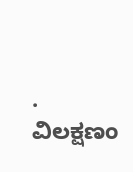.
ವಿಲಕ್ಷಣಂ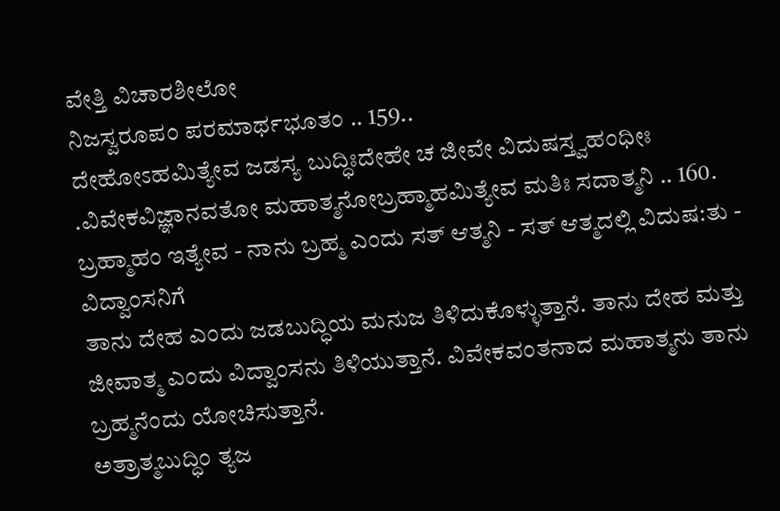ವೇತ್ತಿ ವಿಚಾರಶೀಲೋ
ನಿಜಸ್ವರೂಪಂ ಪರಮಾರ್ಥಭೂತಂ .. 159..
ದೇಹೋಽಹಮಿತ್ಯೇವ ಜಡಸ್ಯ ಬುದ್ಧಿಃದೇಹೇ ಚ ಜೀವೇ ವಿದುಷಸ್ತ್ವಹಂಧೀಃ .ವಿವೇಕವಿಜ್ಞಾನವತೋ ಮಹಾತ್ಮನೋಬ್ರಹ್ಮಾಹಮಿತ್ಯೇವ ಮತಿಃ ಸದಾತ್ಮನಿ .. 160.
ಬ್ರಹ್ಮಾಹಂ ಇತ್ಯೇವ - ನಾನು ಬ್ರಹ್ಮ ಎಂದು ಸತ್ ಆತ್ಮನಿ - ಸತ್ ಆತ್ಮದಲ್ಲಿ ವಿದುಷ:ತು - ವಿದ್ವಾಂಸನಿಗೆ
ತಾನು ದೇಹ ಎಂದು ಜಡಬುದ್ಧಿಯ ಮನುಜ ತಿಳಿದುಕೊಳ್ಳುತ್ತಾನೆ. ತಾನು ದೇಹ ಮತ್ತು ಜೀವಾತ್ಮ ಎಂದು ವಿದ್ವಾಂಸನು ತಿಳಿಯುತ್ತಾನೆ. ವಿವೇಕವಂತನಾದ ಮಹಾತ್ಮನು ತಾನು ಬ್ರಹ್ಮನೆಂದು ಯೋಚಿಸುತ್ತಾನೆ.
ಅತ್ರಾತ್ಮಬುದ್ಧಿಂ ತ್ಯಜ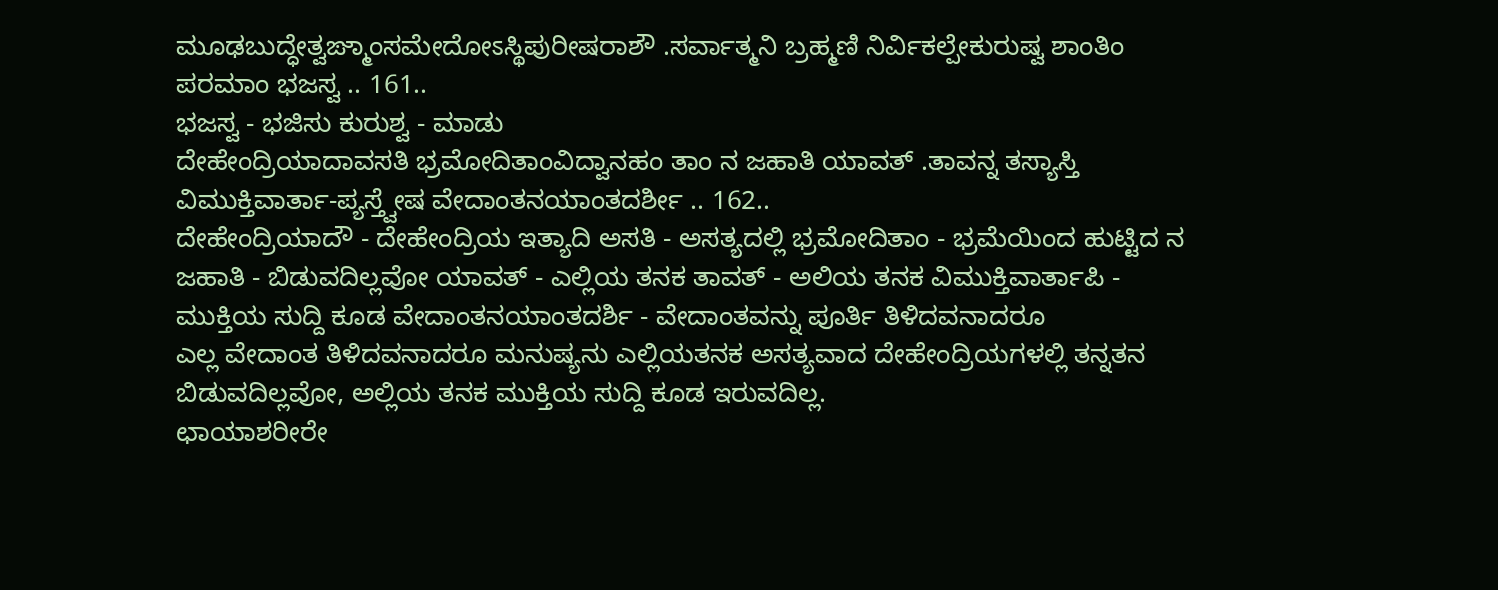ಮೂಢಬುದ್ಧೇತ್ವಙ್ಮಾಂಸಮೇದೋಽಸ್ಥಿಪುರೀಷರಾಶೌ .ಸರ್ವಾತ್ಮನಿ ಬ್ರಹ್ಮಣಿ ನಿರ್ವಿಕಲ್ಪೇಕುರುಷ್ವ ಶಾಂತಿಂ ಪರಮಾಂ ಭಜಸ್ವ .. 161..
ಭಜಸ್ವ - ಭಜಿಸು ಕುರುಶ್ವ - ಮಾಡು
ದೇಹೇಂದ್ರಿಯಾದಾವಸತಿ ಭ್ರಮೋದಿತಾಂವಿದ್ವಾನಹಂ ತಾಂ ನ ಜಹಾತಿ ಯಾವತ್ .ತಾವನ್ನ ತಸ್ಯಾಸ್ತಿ ವಿಮುಕ್ತಿವಾರ್ತಾ-ಪ್ಯಸ್ತ್ವೇಷ ವೇದಾಂತನಯಾಂತದರ್ಶೀ .. 162..
ದೇಹೇಂದ್ರಿಯಾದೌ - ದೇಹೇಂದ್ರಿಯ ಇತ್ಯಾದಿ ಅಸತಿ - ಅಸತ್ಯದಲ್ಲಿ ಭ್ರಮೋದಿತಾಂ - ಭ್ರಮೆಯಿಂದ ಹುಟ್ಟಿದ ನ ಜಹಾತಿ - ಬಿಡುವದಿಲ್ಲವೋ ಯಾವತ್ - ಎಲ್ಲಿಯ ತನಕ ತಾವತ್ - ಅಲಿಯ ತನಕ ವಿಮುಕ್ತಿವಾರ್ತಾಪಿ - ಮುಕ್ತಿಯ ಸುದ್ದಿ ಕೂಡ ವೇದಾಂತನಯಾಂತದರ್ಶಿ - ವೇದಾಂತವನ್ನು ಪೂರ್ತಿ ತಿಳಿದವನಾದರೂ
ಎಲ್ಲ ವೇದಾಂತ ತಿಳಿದವನಾದರೂ ಮನುಷ್ಯನು ಎಲ್ಲಿಯತನಕ ಅಸತ್ಯವಾದ ದೇಹೇಂದ್ರಿಯಗಳಲ್ಲಿ ತನ್ನತನ ಬಿಡುವದಿಲ್ಲವೋ, ಅಲ್ಲಿಯ ತನಕ ಮುಕ್ತಿಯ ಸುದ್ದಿ ಕೂಡ ಇರುವದಿಲ್ಲ.
ಛಾಯಾಶರೀರೇ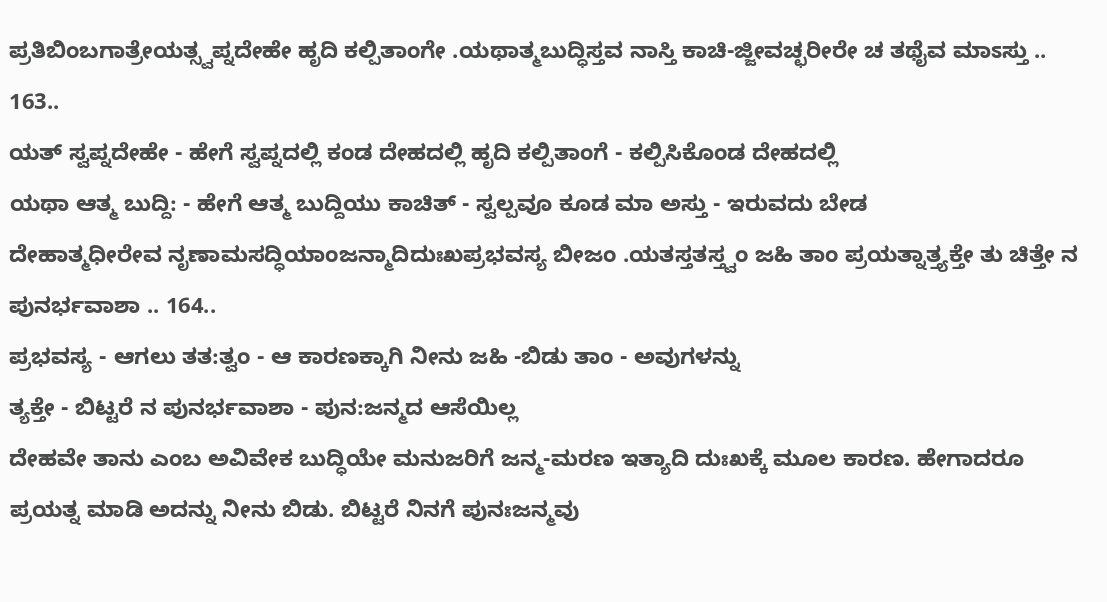ಪ್ರತಿಬಿಂಬಗಾತ್ರೇಯತ್ಸ್ವಪ್ನದೇಹೇ ಹೃದಿ ಕಲ್ಪಿತಾಂಗೇ .ಯಥಾತ್ಮಬುದ್ಧಿಸ್ತವ ನಾಸ್ತಿ ಕಾಚಿ-ಜ್ಜೀವಚ್ಛರೀರೇ ಚ ತಥೈವ ಮಾಽಸ್ತು .. 163..
ಯತ್ ಸ್ವಪ್ನದೇಹೇ - ಹೇಗೆ ಸ್ವಪ್ನದಲ್ಲಿ ಕಂಡ ದೇಹದಲ್ಲಿ ಹೃದಿ ಕಲ್ಪಿತಾಂಗೆ - ಕಲ್ಪಿಸಿಕೊಂಡ ದೇಹದಲ್ಲಿ
ಯಥಾ ಆತ್ಮ ಬುದ್ದಿ: - ಹೇಗೆ ಆತ್ಮ ಬುದ್ದಿಯು ಕಾಚಿತ್ - ಸ್ವಲ್ಪವೂ ಕೂಡ ಮಾ ಅಸ್ತು - ಇರುವದು ಬೇಡ
ದೇಹಾತ್ಮಧೀರೇವ ನೃಣಾಮಸದ್ಧಿಯಾಂಜನ್ಮಾದಿದುಃಖಪ್ರಭವಸ್ಯ ಬೀಜಂ .ಯತಸ್ತತಸ್ತ್ವಂ ಜಹಿ ತಾಂ ಪ್ರಯತ್ನಾತ್ತ್ಯಕ್ತೇ ತು ಚಿತ್ತೇ ನ ಪುನರ್ಭವಾಶಾ .. 164..
ಪ್ರಭವಸ್ಯ - ಆಗಲು ತತ:ತ್ವಂ - ಆ ಕಾರಣಕ್ಕಾಗಿ ನೀನು ಜಹಿ -ಬಿಡು ತಾಂ - ಅವುಗಳನ್ನು
ತ್ಯಕ್ತೇ - ಬಿಟ್ಟರೆ ನ ಪುನರ್ಭವಾಶಾ - ಪುನ:ಜನ್ಮದ ಆಸೆಯಿಲ್ಲ
ದೇಹವೇ ತಾನು ಎಂಬ ಅವಿವೇಕ ಬುದ್ಧಿಯೇ ಮನುಜರಿಗೆ ಜನ್ಮ-ಮರಣ ಇತ್ಯಾದಿ ದುಃಖಕ್ಕೆ ಮೂಲ ಕಾರಣ. ಹೇಗಾದರೂ ಪ್ರಯತ್ನ ಮಾಡಿ ಅದನ್ನು ನೀನು ಬಿಡು. ಬಿಟ್ಟರೆ ನಿನಗೆ ಪುನಃಜನ್ಮವು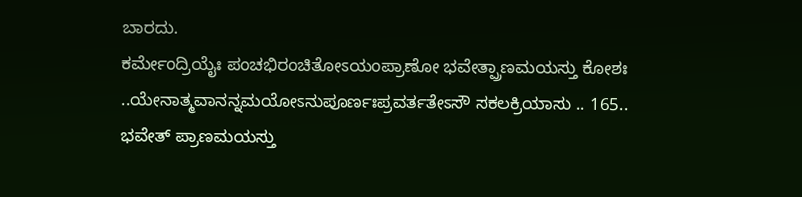ಬಾರದು.
ಕರ್ಮೇಂದ್ರಿಯೈಃ ಪಂಚಭಿರಂಚಿತೋಽಯಂಪ್ರಾಣೋ ಭವೇತ್ಪ್ರಾಣಮಯಸ್ತು ಕೋಶಃ ..ಯೇನಾತ್ಮವಾನನ್ನಮಯೋಽನುಪೂರ್ಣಃಪ್ರವರ್ತತೇಽಸೌ ಸಕಲಕ್ರಿಯಾಸು .. 165..
ಭವೇತ್ ಪ್ರಾಣಮಯಸ್ತು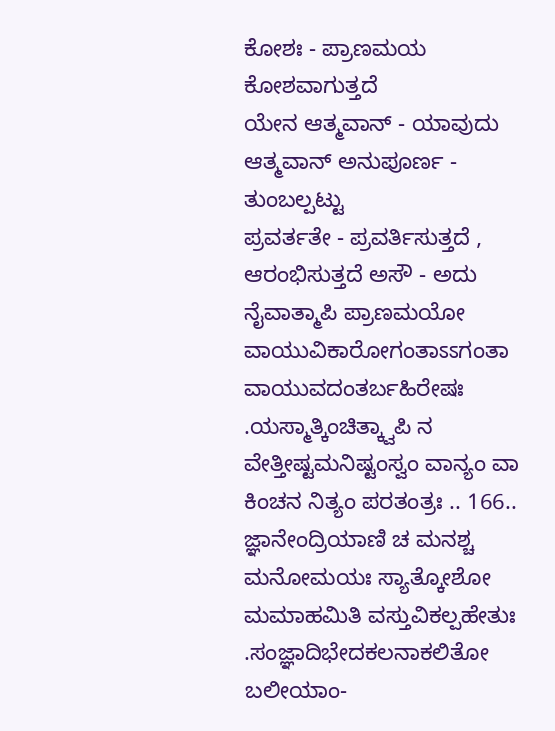ಕೋಶಃ - ಪ್ರಾಣಮಯ ಕೋಶವಾಗುತ್ತದೆ
ಯೇನ ಆತ್ಮವಾನ್ - ಯಾವುದು ಆತ್ಮವಾನ್ ಅನುಪೂರ್ಣ - ತುಂಬಲ್ಪಟ್ಟು
ಪ್ರವರ್ತತೇ - ಪ್ರವರ್ತಿಸುತ್ತದೆ , ಆರಂಭಿಸುತ್ತದೆ ಅಸೌ - ಅದು
ನೈವಾತ್ಮಾಪಿ ಪ್ರಾಣಮಯೋ ವಾಯುವಿಕಾರೋಗಂತಾಽಽಗಂತಾ ವಾಯುವದಂತರ್ಬಹಿರೇಷಃ .ಯಸ್ಮಾತ್ಕಿಂಚಿತ್ಕ್ವಾಪಿ ನ ವೇತ್ತೀಷ್ಟಮನಿಷ್ಟಂಸ್ವಂ ವಾನ್ಯಂ ವಾ ಕಿಂಚನ ನಿತ್ಯಂ ಪರತಂತ್ರಃ .. 166..
ಜ್ಞಾನೇಂದ್ರಿಯಾಣಿ ಚ ಮನಶ್ಚ ಮನೋಮಯಃ ಸ್ಯಾತ್ಕೋಶೋ ಮಮಾಹಮಿತಿ ವಸ್ತುವಿಕಲ್ಪಹೇತುಃ .ಸಂಜ್ಞಾದಿಭೇದಕಲನಾಕಲಿತೋ ಬಲೀಯಾಂ-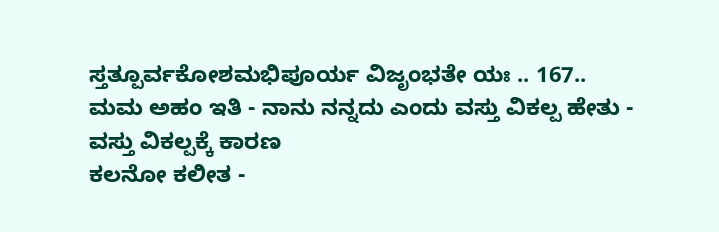ಸ್ತತ್ಪೂರ್ವಕೋಶಮಭಿಪೂರ್ಯ ವಿಜೃಂಭತೇ ಯಃ .. 167..
ಮಮ ಅಹಂ ಇತಿ - ನಾನು ನನ್ನದು ಎಂದು ವಸ್ತು ವಿಕಲ್ಪ ಹೇತು - ವಸ್ತು ವಿಕಲ್ಪಕ್ಕೆ ಕಾರಣ
ಕಲನೋ ಕಲೀತ -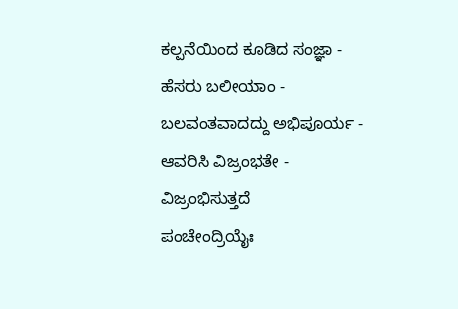ಕಲ್ಪನೆಯಿಂದ ಕೂಡಿದ ಸಂಜ್ಞಾ - ಹೆಸರು ಬಲೀಯಾಂ - ಬಲವಂತವಾದದ್ದು ಅಭಿಪೂರ್ಯ - ಆವರಿಸಿ ವಿಜ್ರಂಭತೇ - ವಿಜ್ರಂಭಿಸುತ್ತದೆ
ಪಂಚೇಂದ್ರಿಯೈಃ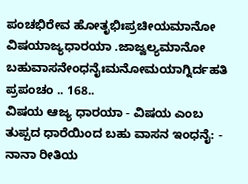ಪಂಚಭಿರೇವ ಹೋತೃಭಿಃಪ್ರಚೀಯಮಾನೋ ವಿಷಯಾಜ್ಯಧಾರಯಾ .ಜಾಜ್ವಲ್ಯಮಾನೋ ಬಹುವಾಸನೇಂಧನೈಃಮನೋಮಯಾಗ್ನಿರ್ದಹತಿ ಪ್ರಪಂಚಂ .. 168..
ವಿಷಯ ಆಜ್ಯ ಧಾರಯಾ - ವಿಷಯ ಎಂಬ ತುಪ್ಪದ ಧಾರೆಯಿಂದ ಬಹು ವಾಸನ ಇಂಧನೈ: - ನಾನಾ ರೀತಿಯ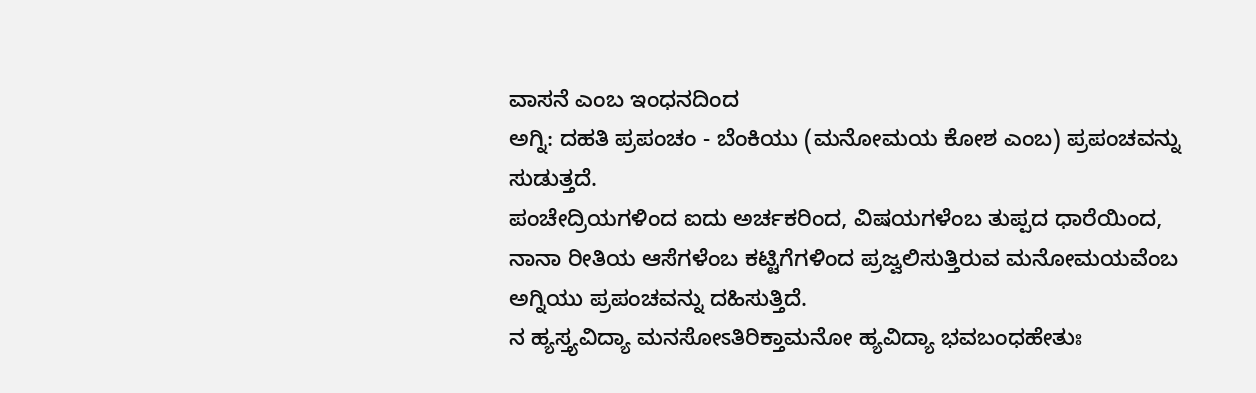ವಾಸನೆ ಎಂಬ ಇಂಧನದಿಂದ
ಅಗ್ನಿ: ದಹತಿ ಪ್ರಪಂಚಂ - ಬೆಂಕಿಯು (ಮನೋಮಯ ಕೋಶ ಎಂಬ) ಪ್ರಪಂಚವನ್ನು ಸುಡುತ್ತದೆ.
ಪಂಚೇದ್ರಿಯಗಳಿಂದ ಐದು ಅರ್ಚಕರಿಂದ, ವಿಷಯಗಳೆಂಬ ತುಪ್ಪದ ಧಾರೆಯಿಂದ, ನಾನಾ ರೀತಿಯ ಆಸೆಗಳೆಂಬ ಕಟ್ಟಿಗೆಗಳಿಂದ ಪ್ರಜ್ವಲಿಸುತ್ತಿರುವ ಮನೋಮಯವೆಂಬ ಅಗ್ನಿಯು ಪ್ರಪಂಚವನ್ನು ದಹಿಸುತ್ತಿದೆ.
ನ ಹ್ಯಸ್ತ್ಯವಿದ್ಯಾ ಮನಸೋಽತಿರಿಕ್ತಾಮನೋ ಹ್ಯವಿದ್ಯಾ ಭವಬಂಧಹೇತುಃ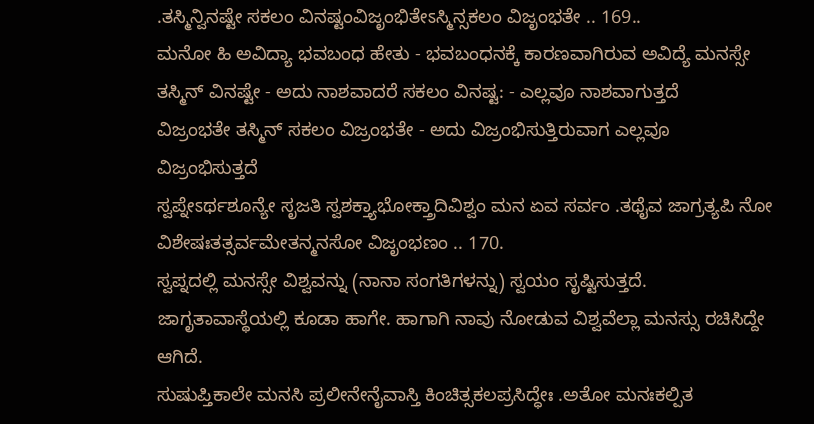.ತಸ್ಮಿನ್ವಿನಷ್ಟೇ ಸಕಲಂ ವಿನಷ್ಟಂವಿಜೃಂಭಿತೇಽಸ್ಮಿನ್ಸಕಲಂ ವಿಜೃಂಭತೇ .. 169..
ಮನೋ ಹಿ ಅವಿದ್ಯಾ ಭವಬಂಧ ಹೇತು - ಭವಬಂಧನಕ್ಕೆ ಕಾರಣವಾಗಿರುವ ಅವಿದ್ಯೆ ಮನಸ್ಸೇ
ತಸ್ಮಿನ್ ವಿನಷ್ಟೇ - ಅದು ನಾಶವಾದರೆ ಸಕಲಂ ವಿನಷ್ಟ: - ಎಲ್ಲವೂ ನಾಶವಾಗುತ್ತದೆ
ವಿಜ್ರಂಭತೇ ತಸ್ಮಿನ್ ಸಕಲಂ ವಿಜ್ರಂಭತೇ - ಅದು ವಿಜ್ರಂಭಿಸುತ್ತಿರುವಾಗ ಎಲ್ಲವೂ ವಿಜ್ರಂಭಿಸುತ್ತದೆ
ಸ್ವಪ್ನೇಽರ್ಥಶೂನ್ಯೇ ಸೃಜತಿ ಸ್ವಶಕ್ತ್ಯಾಭೋಕ್ತ್ರಾದಿವಿಶ್ವಂ ಮನ ಏವ ಸರ್ವಂ .ತಥೈವ ಜಾಗ್ರತ್ಯಪಿ ನೋ ವಿಶೇಷಃತತ್ಸರ್ವಮೇತನ್ಮನಸೋ ವಿಜೃಂಭಣಂ .. 170.
ಸ್ವಪ್ನದಲ್ಲಿ ಮನಸ್ಸೇ ವಿಶ್ವವನ್ನು (ನಾನಾ ಸಂಗತಿಗಳನ್ನು) ಸ್ವಯಂ ಸೃಷ್ಟಿಸುತ್ತದೆ. ಜಾಗೃತಾವಾಸ್ಥೆಯಲ್ಲಿ ಕೂಡಾ ಹಾಗೇ. ಹಾಗಾಗಿ ನಾವು ನೋಡುವ ವಿಶ್ವವೆಲ್ಲಾ ಮನಸ್ಸು ರಚಿಸಿದ್ದೇ ಆಗಿದೆ.
ಸುಷುಪ್ತಿಕಾಲೇ ಮನಸಿ ಪ್ರಲೀನೇನೈವಾಸ್ತಿ ಕಿಂಚಿತ್ಸಕಲಪ್ರಸಿದ್ಧೇಃ .ಅತೋ ಮನಃಕಲ್ಪಿತ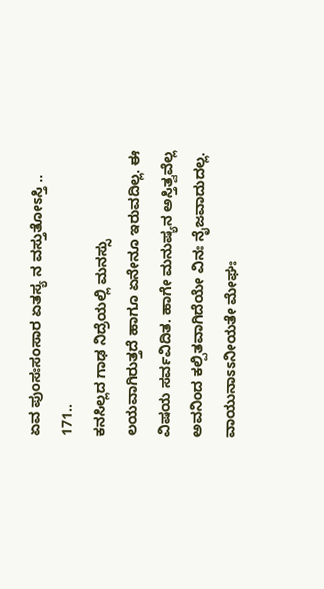ಏವ ಪುಂಸಃಸಂಸಾರ ಏತಸ್ಯ ನ ವಸ್ತುತೋಽಸ್ತಿ .. 171..
ಕನಸಿಲ್ಲದ ಗಾಢ ನಿದ್ರೆಯಲ್ಲಿ ಮನಸ್ಸು ಲಯವಾಗಿರುತ್ತದೆ ಹಾಗೂ ಏನೇನೂ ಇರುವದಿಲ್ಲ. ಈ ವಿಷಯ ಸರ್ವವಿದಿತ. ಹಾಗೇ ಮನುಷ್ಯನ ಅಸ್ತಿತ್ವವೆಲ್ಲ ಅವನಿಂದ ಕಲ್ಪಿತವಾಗಿದೆಯೇ ವಿನಃ ನೈಜವಾದುದಲ್ಲ.
ವಾಯುನಾಽಽನೀಯತೇ ಮೇಘಃ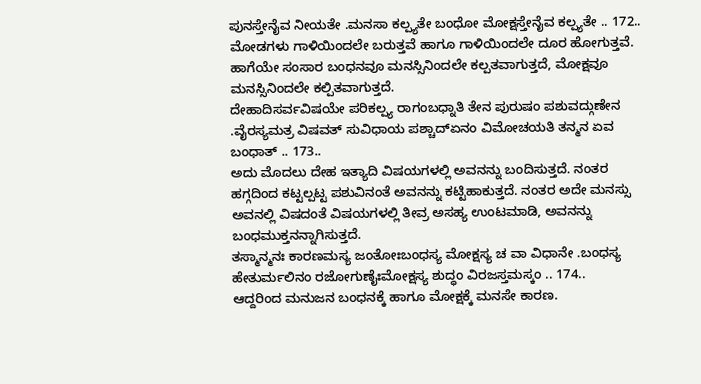ಪುನಸ್ತೇನೈವ ನೀಯತೇ .ಮನಸಾ ಕಲ್ಪ್ಯತೇ ಬಂಧೋ ಮೋಕ್ಷಸ್ತೇನೈವ ಕಲ್ಪ್ಯತೇ .. 172..
ಮೋಡಗಳು ಗಾಳಿಯಿಂದಲೇ ಬರುತ್ತವೆ ಹಾಗೂ ಗಾಳಿಯಿಂದಲೇ ದೂರ ಹೋಗುತ್ತವೆ. ಹಾಗೆಯೇ ಸಂಸಾರ ಬಂಧನವೂ ಮನಸ್ಸಿನಿಂದಲೇ ಕಲ್ಪತವಾಗುತ್ತದೆ, ಮೋಕ್ಷವೂ ಮನಸ್ಸಿನಿಂದಲೇ ಕಲ್ಪಿತವಾಗುತ್ತದೆ.
ದೇಹಾದಿಸರ್ವವಿಷಯೇ ಪರಿಕಲ್ಪ್ಯ ರಾಗಂಬಧ್ನಾತಿ ತೇನ ಪುರುಷಂ ಪಶುವದ್ಗುಣೇನ .ವೈರಸ್ಯಮತ್ರ ವಿಷವತ್ ಸುವಿಧಾಯ ಪಶ್ಚಾದ್ಏನಂ ವಿಮೋಚಯತಿ ತನ್ಮನ ಏವ ಬಂಧಾತ್ .. 173..
ಅದು ಮೊದಲು ದೇಹ ಇತ್ಯಾದಿ ವಿಷಯಗಳಲ್ಲಿ ಅವನನ್ನು ಬಂದಿಸುತ್ತದೆ. ನಂತರ ಹಗ್ಗದಿಂದ ಕಟ್ಟಲ್ಪಟ್ಟ ಪಶುವಿನಂತೆ ಅವನನ್ನು ಕಟ್ಟಿಹಾಕುತ್ತದೆ. ನಂತರ ಅದೇ ಮನಸ್ಸು ಅವನಲ್ಲಿ ವಿಷದಂತೆ ವಿಷಯಗಳಲ್ಲಿ ತೀವ್ರ ಅಸಹ್ಯ ಉಂಟಮಾಡಿ, ಅವನನ್ನು ಬಂಧಮುಕ್ತನನ್ನಾಗಿಸುತ್ತದೆ.
ತಸ್ಮಾನ್ಮನಃ ಕಾರಣಮಸ್ಯ ಜಂತೋಃಬಂಧಸ್ಯ ಮೋಕ್ಷಸ್ಯ ಚ ವಾ ವಿಧಾನೇ .ಬಂಧಸ್ಯ ಹೇತುರ್ಮಲಿನಂ ರಜೋಗುಣೈಃಮೋಕ್ಷಸ್ಯ ಶುದ್ಧಂ ವಿರಜಸ್ತಮಸ್ಕಂ .. 174..
ಆದ್ದರಿಂದ ಮನುಜನ ಬಂಧನಕ್ಕೆ ಹಾಗೂ ಮೋಕ್ಷಕ್ಕೆ ಮನಸೇ ಕಾರಣ.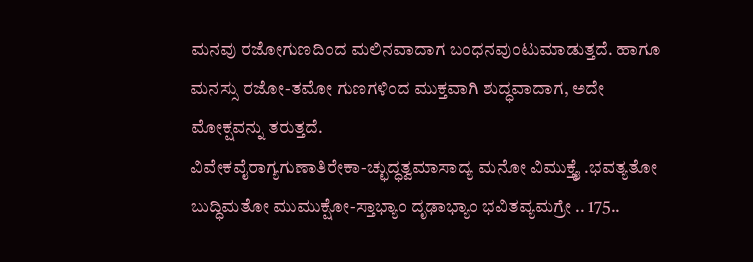ಮನವು ರಜೋಗುಣದಿಂದ ಮಲಿನವಾದಾಗ ಬಂಧನವುಂಟುಮಾಡುತ್ತದೆ. ಹಾಗೂ ಮನಸ್ಸು ರಜೋ-ತಮೋ ಗುಣಗಳಿಂದ ಮುಕ್ತವಾಗಿ ಶುದ್ಧವಾದಾಗ, ಅದೇ ಮೋಕ್ಷವನ್ನು ತರುತ್ತದೆ.
ವಿವೇಕವೈರಾಗ್ಯಗುಣಾತಿರೇಕಾ-ಚ್ಛುದ್ಧತ್ವಮಾಸಾದ್ಯ ಮನೋ ವಿಮುಕ್ತ್ಯೈ .ಭವತ್ಯತೋ ಬುದ್ಧಿಮತೋ ಮುಮುಕ್ಷೋ-ಸ್ತಾಭ್ಯಾಂ ದೃಢಾಭ್ಯಾಂ ಭವಿತವ್ಯಮಗ್ರೇ .. 175..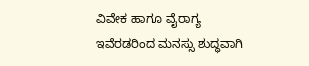ವಿವೇಕ ಹಾಗೂ ವೈರಾಗ್ಯ ಇವೆರಡರಿಂದ ಮನಸ್ಸು ಶುದ್ಧವಾಗಿ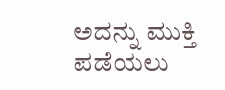ಅದನ್ನು ಮುಕ್ತಿ ಪಡೆಯಲು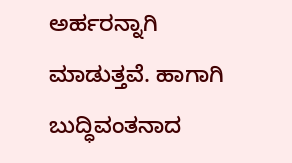ಅರ್ಹರನ್ನಾಗಿ ಮಾಡುತ್ತವೆ. ಹಾಗಾಗಿ ಬುದ್ಧಿವಂತನಾದ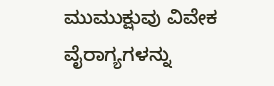ಮುಮುಕ್ಷುವು ವಿವೇಕ ವೈರಾಗ್ಯಗಳನ್ನು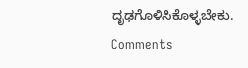ದೃಢಗೊಳಿಸಿಕೊಳ್ಳಬೇಕು.
Comments